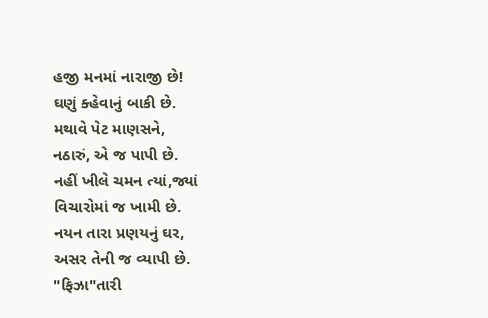હજી મનમાં નારાજી છે!
ઘણું ક્હેવાનું બાકી છે.
મથાવે પેટ માણસને,
નઠારું, એ જ પાપી છે.
નહીં ખીલે ચમન ત્યાં,જ્યાં
વિચારોમાં જ ખામી છે.
નયન તારા પ્રણયનું ઘર,
અસર તેની જ વ્યાપી છે.
"ફિઝા"તારી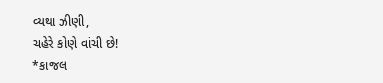વ્યથા ઝીણી,
ચહેરે કોણે વાંચી છે!
*કાજલ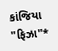કાંજિયા "ફિઝા"*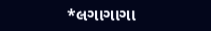*લગાગાગા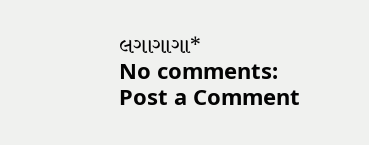લગાગાગા*
No comments:
Post a Comment